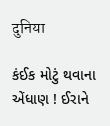दुनिया

કંઈક મોટું થવાના એંધાણ ! ઈરાને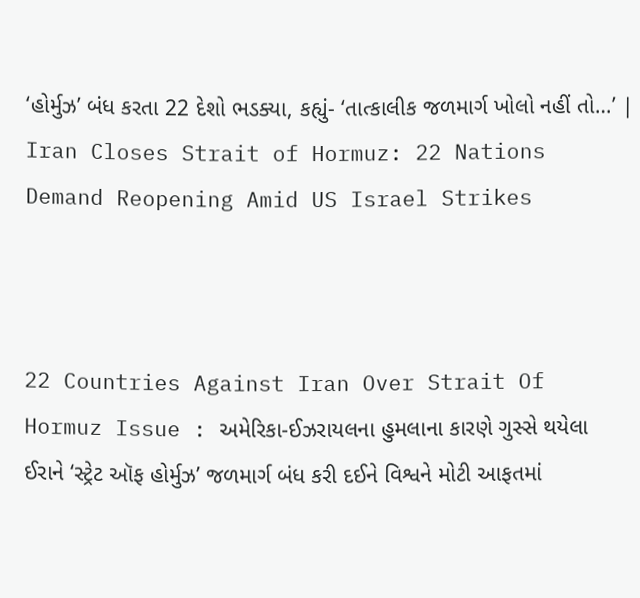‘હોર્મુઝ’ બંધ કરતા 22 દેશો ભડક્યા, કહ્યું- ‘તાત્કાલીક જળમાર્ગ ખોલો નહીં તો…’ | Iran Closes Strait of Hormuz: 22 Nations Demand Reopening Amid US Israel Strikes



22 Countries Against Iran Over Strait Of Hormuz Issue : અમેરિકા-ઈઝરાયલના હુમલાના કારણે ગુસ્સે થયેલા ઈરાને ‘સ્ટ્રેટ ઑફ હોર્મુઝ’ જળમાર્ગ બંધ કરી દઈને વિશ્વને મોટી આફતમાં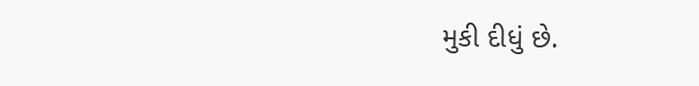મુકી દીધું છે.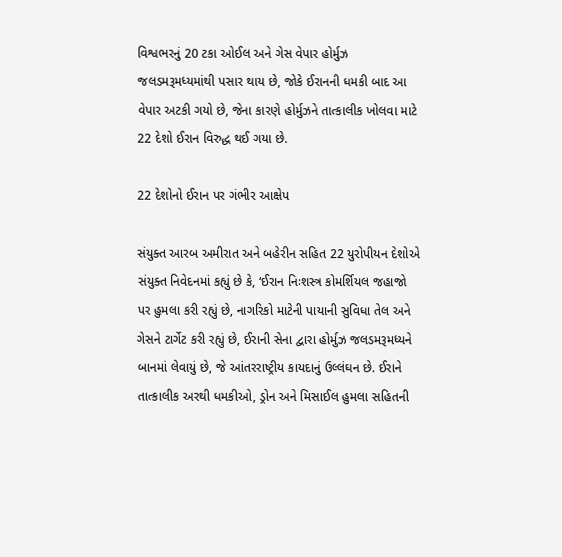વિશ્વભરનું 20 ટકા ઓઈલ અને ગેસ વેપાર હોર્મુઝ જલડમરૂમધ્યમાંથી પસાર થાય છે, જોકે ઈરાનની ધમકી બાદ આ વેપાર અટકી ગયો છે, જેના કારણે હોર્મુઝને તાત્કાલીક ખોલવા માટે 22 દેશો ઈરાન વિરુદ્ધ થઈ ગયા છે.

22 દેશોનો ઈરાન પર ગંભીર આક્ષેપ

સંયુક્ત આરબ અમીરાત અને બહેરીન સહિત 22 યુરોપીયન દેશોએ સંયુક્ત નિવેદનમાં કહ્યું છે કે, ‘ઈરાન નિઃશસ્ત્ર કોમર્શિયલ જહાજો પર હુમલા કરી રહ્યું છે, નાગરિકો માટેની પાયાની સુવિધા તેલ અને ગેસને ટાર્ગેટ કરી રહ્યું છે, ઈરાની સેના દ્વારા હોર્મુઝ જલડમરૂમધ્યને બાનમાં લેવાયું છે, જે આંતરરાષ્ટ્રીય કાયદાનું ઉલ્લંઘન છે. ઈરાને તાત્કાલીક અરથી ધમકીઓ, ડ્રોન અને મિસાઈલ હુમલા સહિતની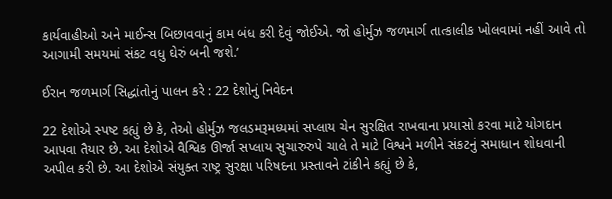કાર્યવાહીઓ અને માઈન્સ બિછાવવાનું કામ બંધ કરી દેવું જોઈએ. જો હોર્મુઝ જળમાર્ગ તાત્કાલીક ખોલવામાં નહીં આવે તો આગામી સમયમાં સંકટ વધુ ઘેરું બની જશે.’

ઈરાન જળમાર્ગ સિદ્ધાંતોનું પાલન કરે : 22 દેશોનું નિવેદન

22 દેશોએ સ્પષ્ટ કહ્યું છે કે, તેઓ હોર્મુઝ જલડમરૂમધ્યમાં સપ્લાય ચેન સુરક્ષિત રાખવાના પ્રયાસો કરવા માટે યોગદાન આપવા તૈયાર છે. આ દેશોએ વૈશ્વિક ઊર્જા સપ્લાય સુચારુરુપે ચાલે તે માટે વિશ્વને મળીને સંકટનું સમાધાન શોધવાની અપીલ કરી છે. આ દેશોએ સંયુક્ત રાષ્ટ્ર સુરક્ષા પરિષદના પ્રસ્તાવને ટાંકીને કહ્યું છે કે,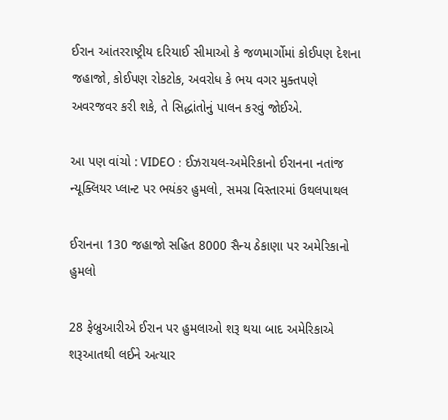ઈરાન આંતરરાષ્ટ્રીય દરિયાઈ સીમાઓ કે જળમાર્ગોમાં કોઈપણ દેશના જહાજો, કોઈપણ રોકટોક, અવરોધ કે ભય વગર મુક્તપણે અવરજવર કરી શકે, તે સિદ્ધાંતોનું પાલન કરવું જોઈએ.

આ પણ વાંચો : VIDEO : ઈઝરાયલ-અમેરિકાનો ઈરાનના નતાંજ ન્યૂક્લિયર પ્લાન્ટ પર ભયંકર હુમલો, સમગ્ર વિસ્તારમાં ઉથલપાથલ

ઈરાનના 130 જહાજો સહિત 8000 સૈન્ય ઠેકાણા પર અમેરિકાનો હુમલો

28 ફેબ્રુઆરીએ ઈરાન પર હુમલાઓ શરૂ થયા બાદ અમેરિકાએ શરૂઆતથી લઈને અત્યાર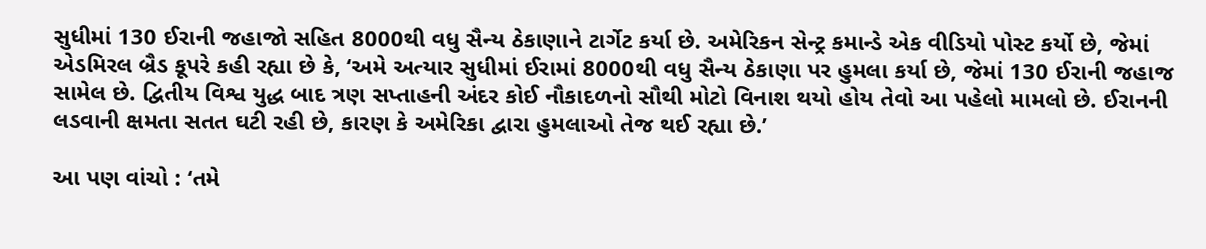સુધીમાં 130 ઈરાની જહાજો સહિત 8000થી વધુ સૈન્ય ઠેકાણાને ટાર્ગેટ કર્યા છે. અમેરિકન સેન્ટ્ર કમાન્ડે એક વીડિયો પોસ્ટ કર્યો છે, જેમાં એડમિરલ બ્રૈડ કૂપરે કહી રહ્યા છે કે, ‘અમે અત્યાર સુધીમાં ઈરામાં 8000થી વધુ સૈન્ય ઠેકાણા પર હુમલા કર્યા છે, જેમાં 130 ઈરાની જહાજ સામેલ છે. દ્વિતીય વિશ્વ યુદ્ધ બાદ ત્રણ સપ્તાહની અંદર કોઈ નૌકાદળનો સૌથી મોટો વિનાશ થયો હોય તેવો આ પહેલો મામલો છે. ઈરાનની લડવાની ક્ષમતા સતત ઘટી રહી છે, કારણ કે અમેરિકા દ્વારા હુમલાઓ તેજ થઈ રહ્યા છે.’

આ પણ વાંચો : ‘તમે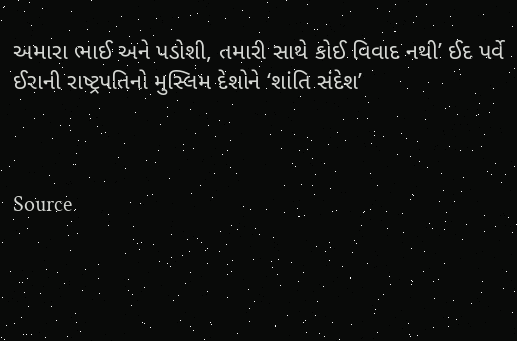અમારા ભાઈ અને પડોશી, તમારી સાથે કોઈ વિવાદ નથી’ ઈદ પર્વે ઈરાની રાષ્ટ્રપતિનો મુસ્લિમ દેશોને ‘શાંતિ સંદેશ’



Source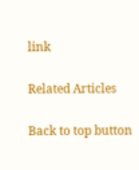link

Related Articles

Back to top button